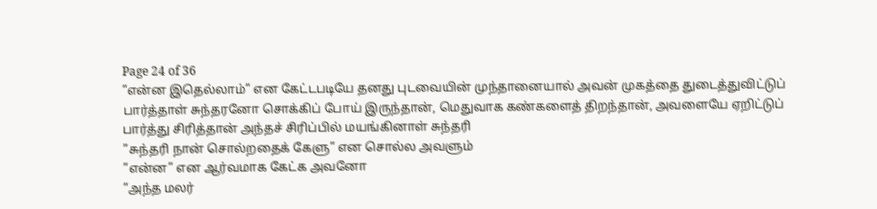Page 24 of 36
”என்ன இதெல்லாம்” என கேட்டபடியே தனது புடவையின் முந்தானையால் அவன் முகத்தை துடைத்துவிட்டுப் பார்த்தாள் சுந்தரனோ சொக்கிப் போய் இருந்தான், மெதுவாக கண்களைத் திறந்தான், அவளையே ஏறிட்டுப் பார்த்து சிரித்தான் அந்தச் சிரிப்பில் மயங்கினாள் சுந்தரி
”சுந்தரி நான் சொல்றதைக் கேளு” என சொல்ல அவளும்
”என்ன” என ஆர்வமாக கேட்க அவனோ
”அந்த மலர்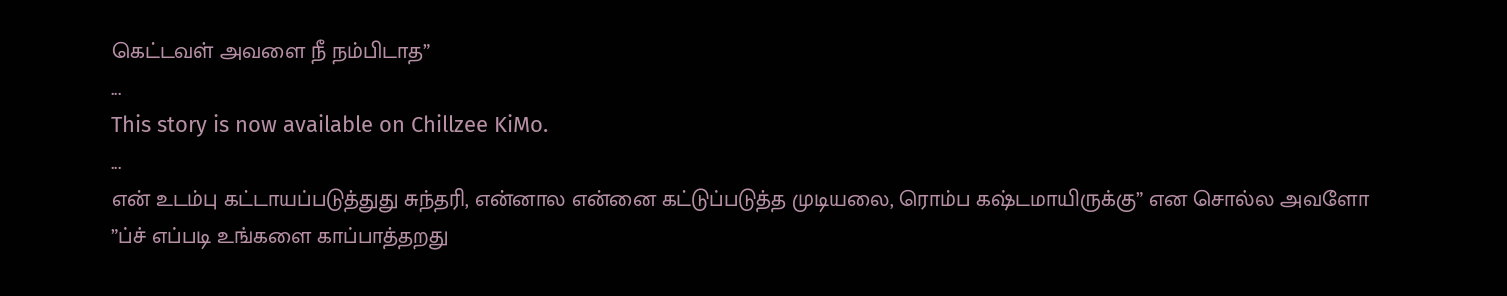கெட்டவள் அவளை நீ நம்பிடாத”
...
This story is now available on Chillzee KiMo.
...
என் உடம்பு கட்டாயப்படுத்துது சுந்தரி, என்னால என்னை கட்டுப்படுத்த முடியலை, ரொம்ப கஷ்டமாயிருக்கு” என சொல்ல அவளோ
”ப்ச் எப்படி உங்களை காப்பாத்தறது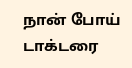நான் போய் டாக்டரை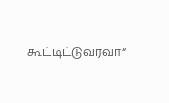கூட்டிட்டுவரவா“